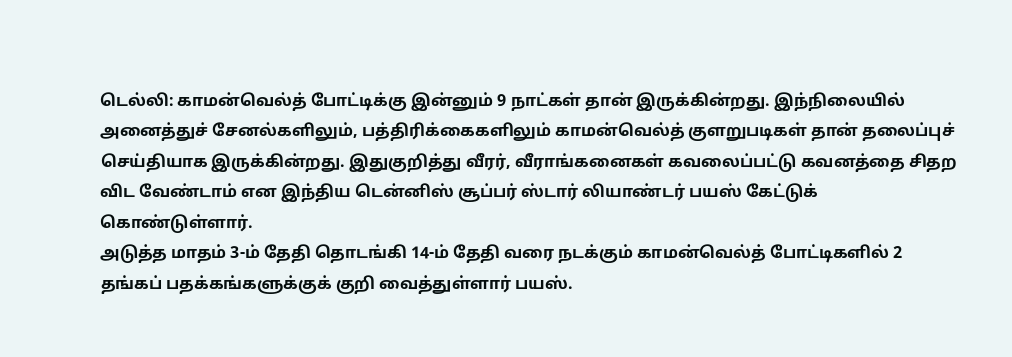டெல்லி: காமன்வெல்த் போட்டிக்கு இன்னும் 9 நாட்கள் தான் இருக்கின்றது. இந்நிலையில் அனைத்துச் சேனல்களிலும், பத்திரிக்கைகளிலும் காமன்வெல்த் குளறுபடிகள் தான் தலைப்புச் செய்தியாக இருக்கின்றது. இதுகுறித்து வீரர், வீராங்கனைகள் கவலைப்பட்டு கவனத்தை சிதற விட வேண்டாம் என இந்திய டென்னிஸ் சூப்பர் ஸ்டார் லியாண்டர் பயஸ் கேட்டுக் கொண்டுள்ளார்.
அடுத்த மாதம் 3-ம் தேதி தொடங்கி 14-ம் தேதி வரை நடக்கும் காமன்வெல்த் போட்டிகளில் 2 தங்கப் பதக்கங்களுக்குக் குறி வைத்துள்ளார் பயஸ்.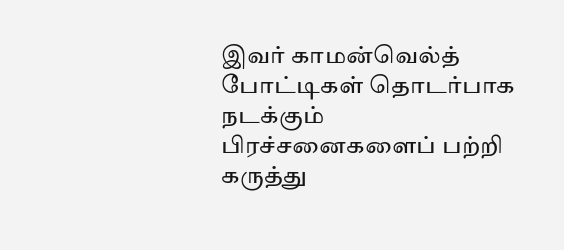இவர் காமன்வெல்த் போட்டிகள் தொடர்பாக நடக்கும் பிரச்சனைகளைப் பற்றி கருத்து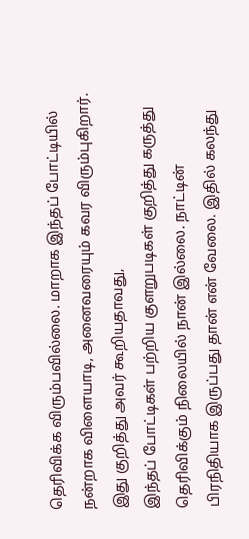தெரிவிக்க விரும்பவில்லை. மாறாக இந்தப் போட்டியில் நன்றாக விளையாடி, அனைவரையும் கவர விரும்புகிறார்.
இது குறித்து அவர் கூறியதாவது,
இந்தப் போட்டிகள் பற்றிய குளறுபடிகள் குறித்து கருத்து தெரிவிக்கும் நிலையில் நான் இல்லை. நாட்டின் பிரநிதியாக இருப்பது தான் என் வேலை. இதில் கலந்து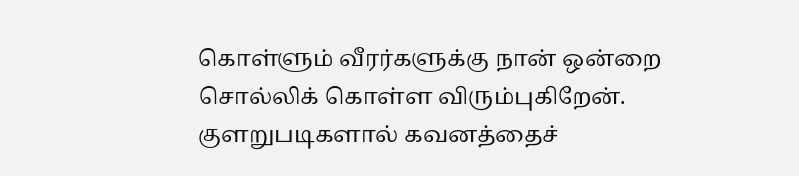கொள்ளும் வீரர்களுக்கு நான் ஒன்றை சொல்லிக் கொள்ள விரும்புகிறேன். குளறுபடிகளால் கவனத்தைச்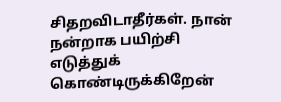சிதறவிடாதீர்கள். நான் நன்றாக பயிற்சி எடுத்துக் கொண்டிருக்கிறேன்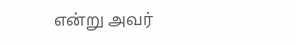என்று அவர்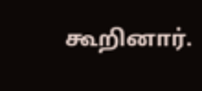கூறினார்.